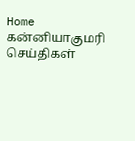Home கன்னியாகுமரி செய்திகள்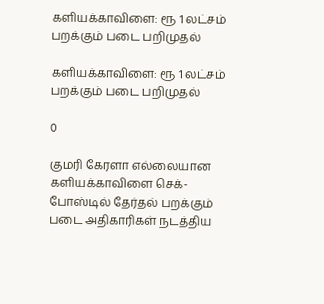களியக்காவிளை: ரூ 1 லட்சம் பறக்கும் படை பறிமுதல்

களியக்காவிளை: ரூ 1 லட்சம் பறக்கும் படை பறிமுதல்

0

குமரி கேரளா எல்லையான களியக்காவிளை செக்-போஸ்டில் தேர்தல் பறக்கும் படை அதிகாரிகள் நடத்திய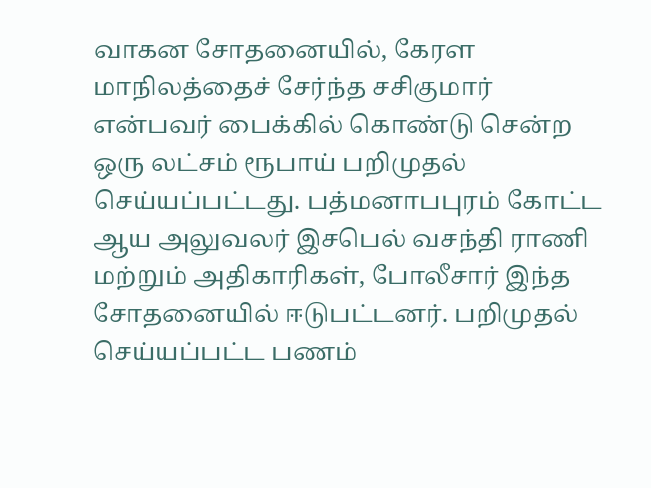வாகன சோதனையில், கேரள மாநிலத்தைச் சேர்ந்த சசிகுமார் என்பவர் பைக்கில் கொண்டு சென்ற ஒரு லட்சம் ரூபாய் பறிமுதல் செய்யப்பட்டது. பத்மனாபபுரம் கோட்ட ஆய அலுவலர் இசபெல் வசந்தி ராணி மற்றும் அதிகாரிகள், போலீசார் இந்த சோதனையில் ஈடுபட்டனர். பறிமுதல் செய்யப்பட்ட பணம்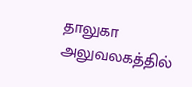தாலுகா அலுவலகத்தில்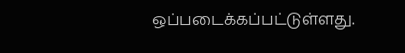ஒப்படைக்கப்பட்டுள்ளது.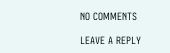NO COMMENTS

LEAVE A REPLY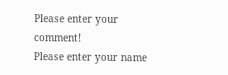Please enter your comment!
Please enter your name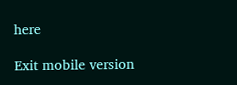here

Exit mobile version